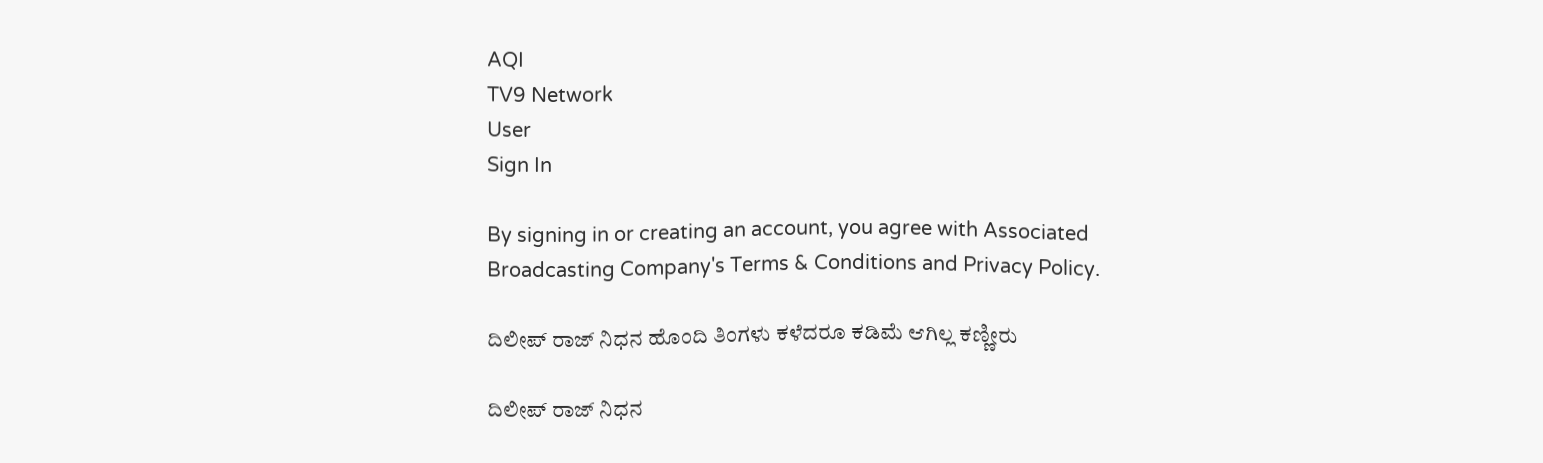AQI
TV9 Network
User
Sign In

By signing in or creating an account, you agree with Associated Broadcasting Company's Terms & Conditions and Privacy Policy.

ದಿಲೀಪ್ ರಾಜ್ ನಿಧನ ಹೊಂದಿ ತಿಂಗಳು ಕಳೆದರೂ ಕಡಿಮೆ ಆಗಿಲ್ಲ ಕಣ್ಣೀರು

ದಿಲೀಪ್ ರಾಜ್ ನಿಧನ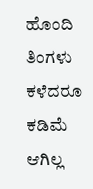ಹೊಂದಿ ತಿಂಗಳು ಕಳೆದರೂ ಕಡಿಮೆ ಆಗಿಲ್ಲ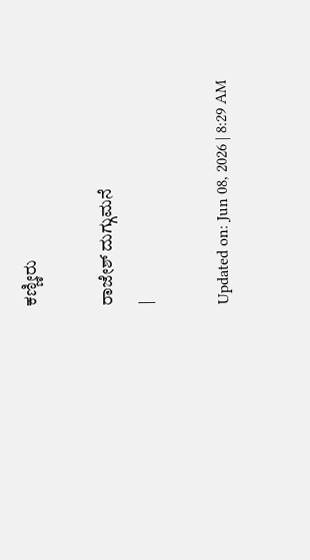ಕಣ್ಣೀರು

ರಾಜೇಶ್ ದುಗ್ಗುಮನೆ
|

Updated on: Jun 08, 2026 | 8:29 AM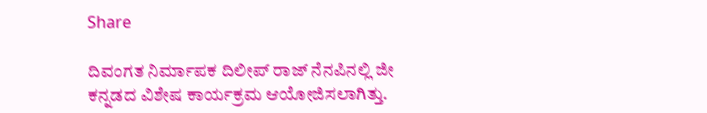Share

ದಿವಂಗತ ನಿರ್ಮಾಪಕ ದಿಲೀಪ್ ರಾಜ್ ನೆನಪಿನಲ್ಲಿ ಜೀ ಕನ್ನಡದ ವಿಶೇಷ ಕಾರ್ಯಕ್ರಮ ಆಯೋಜಿಸಲಾಗಿತ್ತು.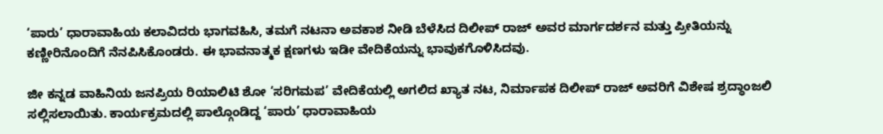‘ಪಾರು’ ಧಾರಾವಾಹಿಯ ಕಲಾವಿದರು ಭಾಗವಹಿಸಿ, ತಮಗೆ ನಟನಾ ಅವಕಾಶ ನೀಡಿ ಬೆಳೆಸಿದ ದಿಲೀಪ್ ರಾಜ್ ಅವರ ಮಾರ್ಗದರ್ಶನ ಮತ್ತು ಪ್ರೀತಿಯನ್ನು ಕಣ್ಣೀರಿನೊಂದಿಗೆ ನೆನಪಿಸಿಕೊಂಡರು. ಈ ಭಾವನಾತ್ಮಕ ಕ್ಷಣಗಳು ಇಡೀ ವೇದಿಕೆಯನ್ನು ಭಾವುಕಗೊಳಿಸಿದವು.

ಜೀ ಕನ್ನಡ ವಾಹಿನಿಯ ಜನಪ್ರಿಯ ರಿಯಾಲಿಟಿ ಶೋ ‘ಸರಿಗಮಪ’ ವೇದಿಕೆಯಲ್ಲಿ ಅಗಲಿದ ಖ್ಯಾತ ನಟ, ನಿರ್ಮಾಪಕ ದಿಲೀಪ್ ರಾಜ್ ಅವರಿಗೆ ವಿಶೇಷ ಶ್ರದ್ಧಾಂಜಲಿ ಸಲ್ಲಿಸಲಾಯಿತು. ಕಾರ್ಯಕ್ರಮದಲ್ಲಿ ಪಾಲ್ಗೊಂಡಿದ್ದ ‘ಪಾರು’ ಧಾರಾವಾಹಿಯ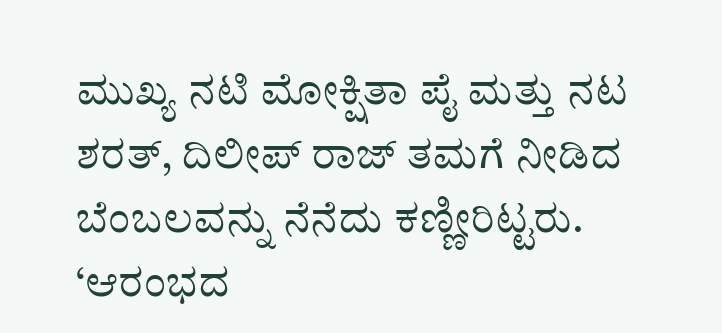ಮುಖ್ಯ ನಟಿ ಮೋಕ್ಷಿತಾ ಪೈ ಮತ್ತು ನಟ ಶರತ್, ದಿಲೀಪ್ ರಾಜ್ ತಮಗೆ ನೀಡಿದ ಬೆಂಬಲವನ್ನು ನೆನೆದು ಕಣ್ಣೀರಿಟ್ಟರು. ‘ಆರಂಭದ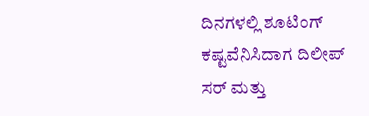ದಿನಗಳಲ್ಲಿ ಶೂಟಿಂಗ್ ಕಷ್ಟವೆನಿಸಿದಾಗ ದಿಲೀಪ್ ಸರ್ ಮತ್ತು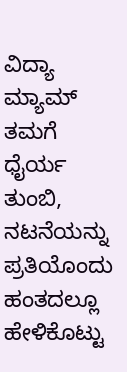ವಿದ್ಯಾ ಮ್ಯಾಮ್ ತಮಗೆ ಧೈರ್ಯ ತುಂಬಿ, ನಟನೆಯನ್ನು ಪ್ರತಿಯೊಂದು ಹಂತದಲ್ಲೂ ಹೇಳಿಕೊಟ್ಟು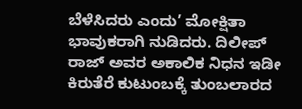ಬೆಳೆಸಿದರು ಎಂದು’ ಮೋಕ್ಷಿತಾ ಭಾವುಕರಾಗಿ ನುಡಿದರು. ದಿಲೀಪ್ ರಾಜ್ ಅವರ ಅಕಾಲಿಕ ನಿಧನ ಇಡೀ ಕಿರುತೆರೆ ಕುಟುಂಬಕ್ಕೆ ತುಂಬಲಾರದ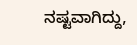ನಷ್ಟವಾಗಿದ್ದು,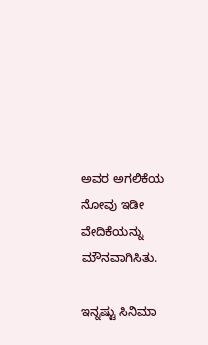ಅವರ ಅಗಲಿಕೆಯ ನೋವು ಇಡೀ ವೇದಿಕೆಯನ್ನು ಮೌನವಾಗಿಸಿತು.

ಇನ್ನಷ್ಟು ಸಿನಿಮಾ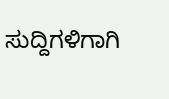ಸುದ್ದಿಗಳಿಗಾಗಿ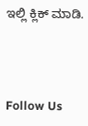ಇಲ್ಲಿ ಕ್ಲಿಕ್ ಮಾಡಿ.



Follow Us